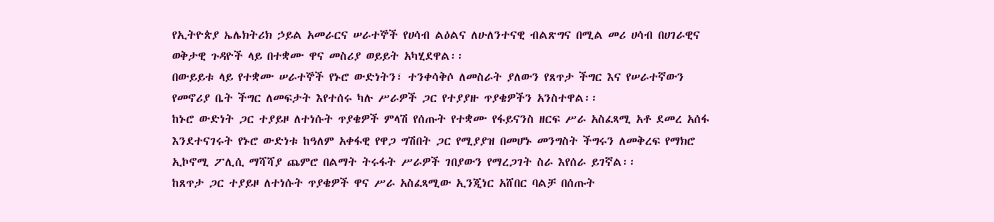የኢትዮጵያ ኤሌክትሪክ ኃይል አመራርና ሠራተኞች የሀሳብ ልዕልና ለሁለንተናዊ ብልጽግና በሚል መሪ ሀሳብ በሀገራዊና ወቅታዊ ጉዳዮች ላይ በተቋሙ ዋና መስሪያ ወይይት አካሂደዋል፡፡
በውይይቱ ላይ የተቋሙ ሠራተኞች የኑሮ ውድነትን፣ ተንቀሳቅሶ ለመስራት ያለውን የጸጥታ ችግር እና የሠራተኛውን የመኖሪያ ቤት ችግር ለመፍታት እየተሰሩ ካሉ ሥራዎች ጋር የተያያዙ ጥያቄዎችን አንስተዋል፡፡
ከኑሮ ውድነት ጋር ተያይዞ ለተነሱት ጥያቄዎች ምላሽ የሰጡት የተቋሙ የፋይናንስ ዘርፍ ሥራ አስፈጻሚ አቶ ደመረ አሰፋ እንደተናገሩት የኑሮ ውድነቱ ከዓለም አቀፋዊ የዋጋ ግሽበት ጋር የሚያያዝ በመሆኑ መንግስት ችግሩን ለመቅረፍ የማክሮ ኢኮኖሚ ፖሊሲ ማሻሻያ ጨምሮ በልማት ትሩፋት ሥራዎች ገበያውን የማረጋገት ስራ እየሰራ ይገኛል፡፡
ከጸጥታ ጋር ተያይዞ ለተነሱት ጥያቄዎች ዋና ሥራ አስፈጻሚው ኢንጂነር አሸበር ባልቻ በሰጡት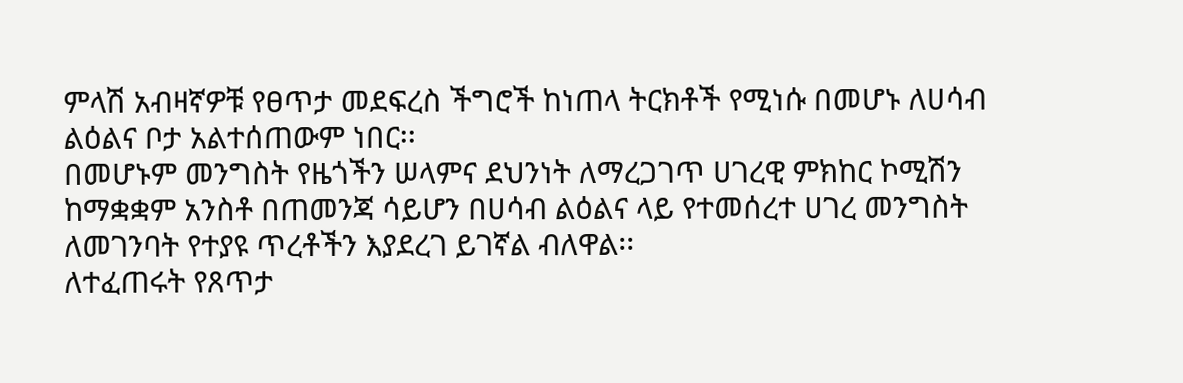ምላሽ አብዛኛዎቹ የፀጥታ መደፍረስ ችግሮች ከነጠላ ትርክቶች የሚነሱ በመሆኑ ለሀሳብ ልዕልና ቦታ አልተሰጠውም ነበር፡፡
በመሆኑም መንግስት የዜጎችን ሠላምና ደህንነት ለማረጋገጥ ሀገረዊ ምክከር ኮሚሽን ከማቋቋም አንስቶ በጠመንጃ ሳይሆን በሀሳብ ልዕልና ላይ የተመሰረተ ሀገረ መንግስት ለመገንባት የተያዩ ጥረቶችን እያደረገ ይገኛል ብለዋል፡፡
ለተፈጠሩት የጸጥታ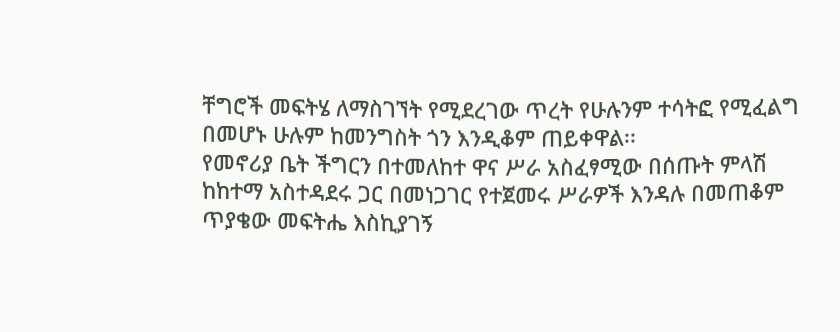ቸግሮች መፍትሄ ለማስገኘት የሚደረገው ጥረት የሁሉንም ተሳትፎ የሚፈልግ በመሆኑ ሁሉም ከመንግስት ጎን እንዲቆም ጠይቀዋል፡፡
የመኖሪያ ቤት ችግርን በተመለከተ ዋና ሥራ አስፈፃሚው በሰጡት ምላሽ ከከተማ አስተዳደሩ ጋር በመነጋገር የተጀመሩ ሥራዎች እንዳሉ በመጠቆም ጥያቄው መፍትሔ እስኪያገኝ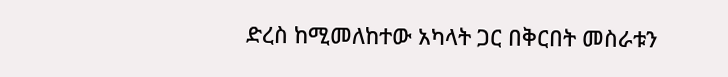ድረስ ከሚመለከተው አካላት ጋር በቅርበት መስራቱን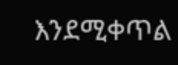እንደሚቀጥል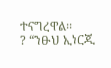ተናግረዋል፡፡
? “ንፁህ ኢነርጂ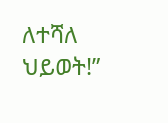ለተሻለ ህይወት!”